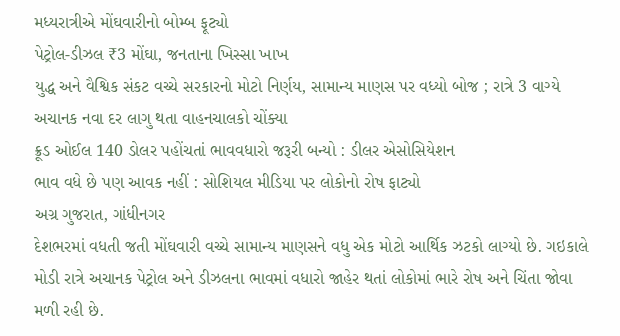મધ્યરાત્રીએ મોંઘવારીનો બોમ્બ ફૂટ્યો
પેટ્રોલ-ડીઝલ ₹3 મોંઘા, જનતાના ખિસ્સા ખાખ
યુદ્ધ અને વૈશ્વિક સંકટ વચ્ચે સરકારનો મોટો નિર્ણય, સામાન્ય માણસ પર વધ્યો બોજ ; રાત્રે 3 વાગ્યે અચાનક નવા દર લાગુ થતા વાહનચાલકો ચોંક્યા
ક્રૂડ ઓઈલ 140 ડોલર પહોંચતાં ભાવવધારો જરૂરી બન્યો : ડીલર એસોસિયેશન
ભાવ વધે છે પણ આવક નહીં : સોશિયલ મીડિયા પર લોકોનો રોષ ફાટ્યો
અગ્ર ગુજરાત, ગાંધીનગર
દેશભરમાં વધતી જતી મોંઘવારી વચ્ચે સામાન્ય માણસને વધુ એક મોટો આર્થિક ઝટકો લાગ્યો છે. ગઇકાલે મોડી રાત્રે અચાનક પેટ્રોલ અને ડીઝલના ભાવમાં વધારો જાહેર થતાં લોકોમાં ભારે રોષ અને ચિંતા જોવા મળી રહી છે.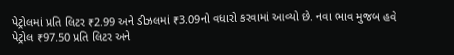પેટ્રોલમાં પ્રતિ લિટર ₹2.99 અને ડીઝલમાં ₹3.09નો વધારો કરવામાં આવ્યો છે. નવા ભાવ મુજબ હવે પેટ્રોલ ₹97.50 પ્રતિ લિટર અને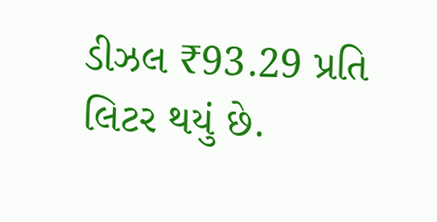ડીઝલ ₹93.29 પ્રતિ લિટર થયું છે.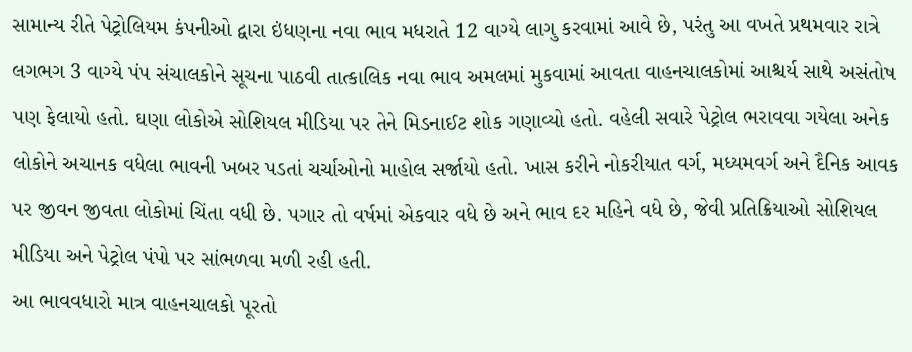સામાન્ય રીતે પેટ્રોલિયમ કંપનીઓ દ્વારા ઇંધણના નવા ભાવ મધરાતે 12 વાગ્યે લાગુ કરવામાં આવે છે, પરંતુ આ વખતે પ્રથમવાર રાત્રે લગભગ 3 વાગ્યે પંપ સંચાલકોને સૂચના પાઠવી તાત્કાલિક નવા ભાવ અમલમાં મુકવામાં આવતા વાહનચાલકોમાં આશ્ચર્ય સાથે અસંતોષ પણ ફેલાયો હતો. ઘણા લોકોએ સોશિયલ મીડિયા પર તેને મિડનાઈટ શોક ગણાવ્યો હતો. વહેલી સવારે પેટ્રોલ ભરાવવા ગયેલા અનેક લોકોને અચાનક વધેલા ભાવની ખબર પડતાં ચર્ચાઓનો માહોલ સર્જાયો હતો. ખાસ કરીને નોકરીયાત વર્ગ, મધ્યમવર્ગ અને દૈનિક આવક પર જીવન જીવતા લોકોમાં ચિંતા વધી છે. પગાર તો વર્ષમાં એકવાર વધે છે અને ભાવ દર મહિને વધે છે, જેવી પ્રતિક્રિયાઓ સોશિયલ મીડિયા અને પેટ્રોલ પંપો પર સાંભળવા મળી રહી હતી.
આ ભાવવધારો માત્ર વાહનચાલકો પૂરતો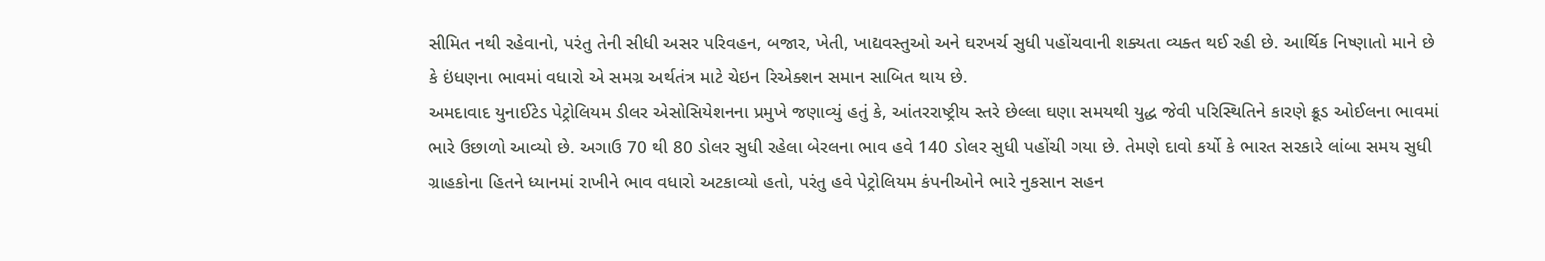સીમિત નથી રહેવાનો, પરંતુ તેની સીધી અસર પરિવહન, બજાર, ખેતી, ખાદ્યવસ્તુઓ અને ઘરખર્ચ સુધી પહોંચવાની શક્યતા વ્યક્ત થઈ રહી છે. આર્થિક નિષ્ણાતો માને છે કે ઇંધણના ભાવમાં વધારો એ સમગ્ર અર્થતંત્ર માટે ચેઇન રિએક્શન સમાન સાબિત થાય છે.
અમદાવાદ યુનાઈટેડ પેટ્રોલિયમ ડીલર એસોસિયેશનના પ્રમુખે જણાવ્યું હતું કે, આંતરરાષ્ટ્રીય સ્તરે છેલ્લા ઘણા સમયથી યુદ્ધ જેવી પરિસ્થિતિને કારણે ક્રૂડ ઓઈલના ભાવમાં ભારે ઉછાળો આવ્યો છે. અગાઉ 70 થી 80 ડોલર સુધી રહેલા બેરલના ભાવ હવે 140 ડોલર સુધી પહોંચી ગયા છે. તેમણે દાવો કર્યો કે ભારત સરકારે લાંબા સમય સુધી ગ્રાહકોના હિતને ધ્યાનમાં રાખીને ભાવ વધારો અટકાવ્યો હતો, પરંતુ હવે પેટ્રોલિયમ કંપનીઓને ભારે નુકસાન સહન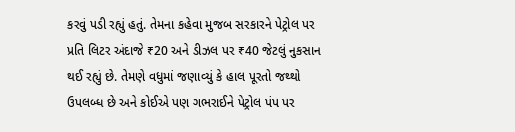કરવું પડી રહ્યું હતું. તેમના કહેવા મુજબ સરકારને પેટ્રોલ પર પ્રતિ લિટર અંદાજે ₹20 અને ડીઝલ પર ₹40 જેટલું નુકસાન થઈ રહ્યું છે. તેમણે વધુમાં જણાવ્યું કે હાલ પૂરતો જથ્થો ઉપલબ્ધ છે અને કોઈએ પણ ગભરાઈને પેટ્રોલ પંપ પર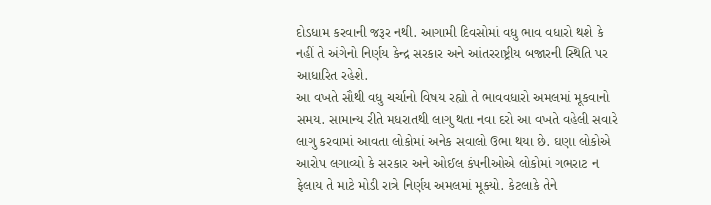દોડધામ કરવાની જરૂર નથી. આગામી દિવસોમાં વધુ ભાવ વધારો થશે કે નહીં તે અંગેનો નિર્ણય કેન્દ્ર સરકાર અને આંતરરાષ્ટ્રીય બજારની સ્થિતિ પર આધારિત રહેશે.
આ વખતે સૌથી વધુ ચર્ચાનો વિષય રહ્યો તે ભાવવધારો અમલમાં મૂકવાનો સમય. સામાન્ય રીતે મધરાતથી લાગુ થતા નવા દરો આ વખતે વહેલી સવારે લાગુ કરવામાં આવતા લોકોમાં અનેક સવાલો ઉભા થયા છે. ઘણા લોકોએ આરોપ લગાવ્યો કે સરકાર અને ઓઈલ કંપનીઓએ લોકોમાં ગભરાટ ન ફેલાય તે માટે મોડી રાત્રે નિર્ણય અમલમાં મૂક્યો. કેટલાકે તેને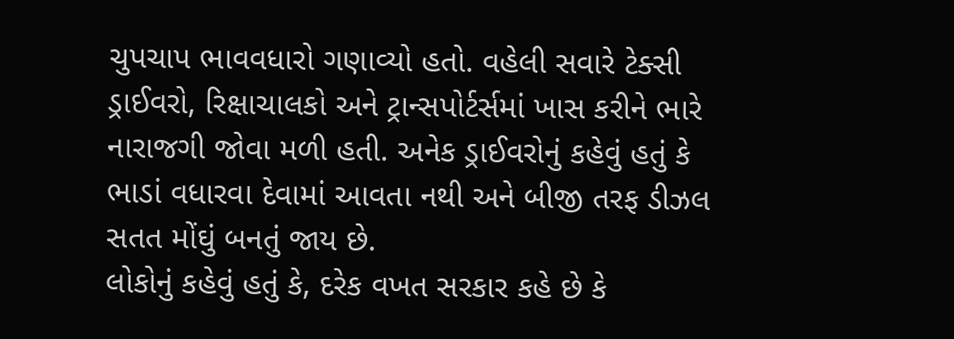ચુપચાપ ભાવવધારો ગણાવ્યો હતો. વહેલી સવારે ટેક્સી ડ્રાઈવરો, રિક્ષાચાલકો અને ટ્રાન્સપોર્ટર્સમાં ખાસ કરીને ભારે નારાજગી જોવા મળી હતી. અનેક ડ્રાઈવરોનું કહેવું હતું કે ભાડાં વધારવા દેવામાં આવતા નથી અને બીજી તરફ ડીઝલ સતત મોંઘું બનતું જાય છે.
લોકોનું કહેવું હતું કે, દરેક વખત સરકાર કહે છે કે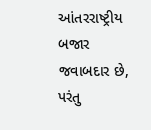આંતરરાષ્ટ્રીય બજાર જવાબદાર છે, પરંતુ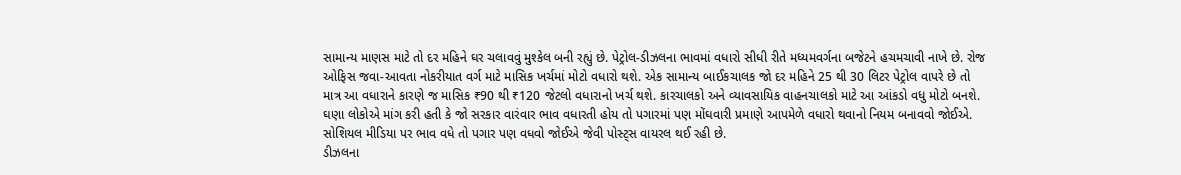સામાન્ય માણસ માટે તો દર મહિને ઘર ચલાવવું મુશ્કેલ બની રહ્યું છે. પેટ્રોલ-ડીઝલના ભાવમાં વધારો સીધી રીતે મધ્યમવર્ગના બજેટને હચમચાવી નાખે છે. રોજ ઓફિસ જવા-આવતા નોકરીયાત વર્ગ માટે માસિક ખર્ચમાં મોટો વધારો થશે. એક સામાન્ય બાઈકચાલક જો દર મહિને 25 થી 30 લિટર પેટ્રોલ વાપરે છે તો માત્ર આ વધારાને કારણે જ માસિક ₹90 થી ₹120 જેટલો વધારાનો ખર્ચ થશે. કારચાલકો અને વ્યાવસાયિક વાહનચાલકો માટે આ આંકડો વધુ મોટો બનશે.
ઘણા લોકોએ માંગ કરી હતી કે જો સરકાર વારંવાર ભાવ વધારતી હોય તો પગારમાં પણ મોંઘવારી પ્રમાણે આપમેળે વધારો થવાનો નિયમ બનાવવો જોઈએ. સોશિયલ મીડિયા પર ભાવ વધે તો પગાર પણ વધવો જોઈએ જેવી પોસ્ટ્સ વાયરલ થઈ રહી છે.
ડીઝલના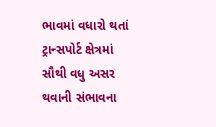ભાવમાં વધારો થતાં ટ્રાન્સપોર્ટ ક્ષેત્રમાં સૌથી વધુ અસર થવાની સંભાવના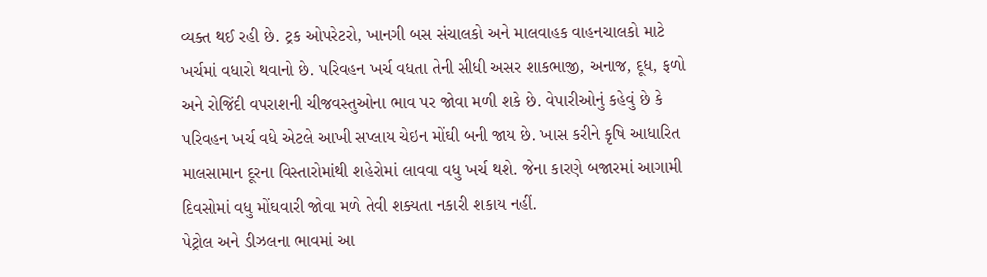વ્યક્ત થઈ રહી છે. ટ્રક ઓપરેટરો, ખાનગી બસ સંચાલકો અને માલવાહક વાહનચાલકો માટે ખર્ચમાં વધારો થવાનો છે. પરિવહન ખર્ચ વધતા તેની સીધી અસર શાકભાજી, અનાજ, દૂધ, ફળો અને રોજિંદી વપરાશની ચીજવસ્તુઓના ભાવ પર જોવા મળી શકે છે. વેપારીઓનું કહેવું છે કે પરિવહન ખર્ચ વધે એટલે આખી સપ્લાય ચેઇન મોંઘી બની જાય છે. ખાસ કરીને કૃષિ આધારિત માલસામાન દૂરના વિસ્તારોમાંથી શહેરોમાં લાવવા વધુ ખર્ચ થશે. જેના કારણે બજારમાં આગામી દિવસોમાં વધુ મોંઘવારી જોવા મળે તેવી શક્યતા નકારી શકાય નહીં.
પેટ્રોલ અને ડીઝલના ભાવમાં આ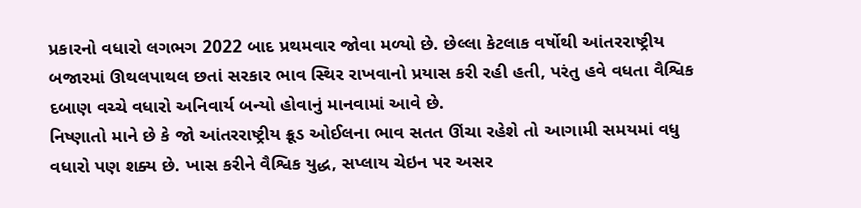પ્રકારનો વધારો લગભગ 2022 બાદ પ્રથમવાર જોવા મળ્યો છે. છેલ્લા કેટલાક વર્ષોથી આંતરરાષ્ટ્રીય બજારમાં ઊથલપાથલ છતાં સરકાર ભાવ સ્થિર રાખવાનો પ્રયાસ કરી રહી હતી, પરંતુ હવે વધતા વૈશ્વિક દબાણ વચ્ચે વધારો અનિવાર્ય બન્યો હોવાનું માનવામાં આવે છે.
નિષ્ણાતો માને છે કે જો આંતરરાષ્ટ્રીય ક્રૂડ ઓઈલના ભાવ સતત ઊંચા રહેશે તો આગામી સમયમાં વધુ વધારો પણ શક્ય છે. ખાસ કરીને વૈશ્વિક યુદ્ધ, સપ્લાય ચેઇન પર અસર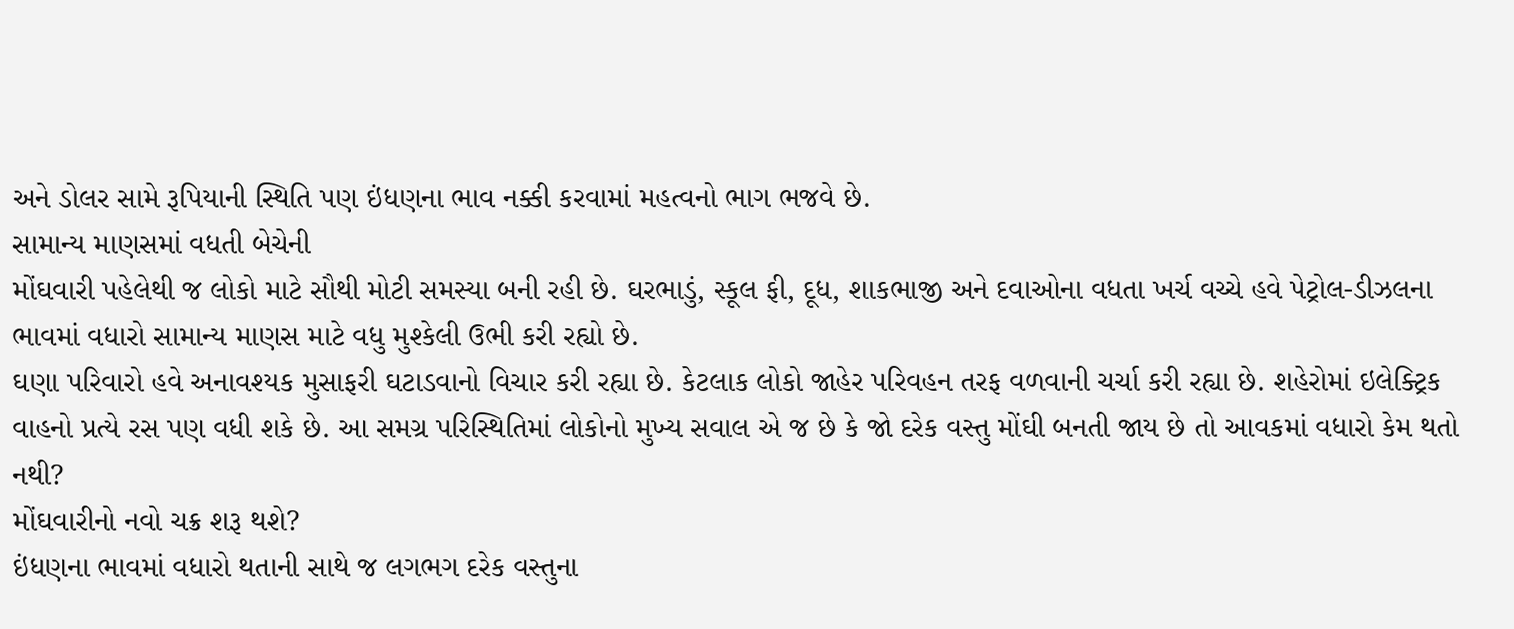અને ડોલર સામે રૂપિયાની સ્થિતિ પણ ઇંધણના ભાવ નક્કી કરવામાં મહત્વનો ભાગ ભજવે છે.
સામાન્ય માણસમાં વધતી બેચેની
મોંઘવારી પહેલેથી જ લોકો માટે સૌથી મોટી સમસ્યા બની રહી છે. ઘરભાડું, સ્કૂલ ફી, દૂધ, શાકભાજી અને દવાઓના વધતા ખર્ચ વચ્ચે હવે પેટ્રોલ-ડીઝલના ભાવમાં વધારો સામાન્ય માણસ માટે વધુ મુશ્કેલી ઉભી કરી રહ્યો છે.
ઘણા પરિવારો હવે અનાવશ્યક મુસાફરી ઘટાડવાનો વિચાર કરી રહ્યા છે. કેટલાક લોકો જાહેર પરિવહન તરફ વળવાની ચર્ચા કરી રહ્યા છે. શહેરોમાં ઇલેક્ટ્રિક વાહનો પ્રત્યે રસ પણ વધી શકે છે. આ સમગ્ર પરિસ્થિતિમાં લોકોનો મુખ્ય સવાલ એ જ છે કે જો દરેક વસ્તુ મોંઘી બનતી જાય છે તો આવકમાં વધારો કેમ થતો નથી?
મોંઘવારીનો નવો ચક્ર શરૂ થશે?
ઇંધણના ભાવમાં વધારો થતાની સાથે જ લગભગ દરેક વસ્તુના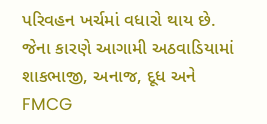પરિવહન ખર્ચમાં વધારો થાય છે. જેના કારણે આગામી અઠવાડિયામાં શાકભાજી, અનાજ, દૂધ અને FMCG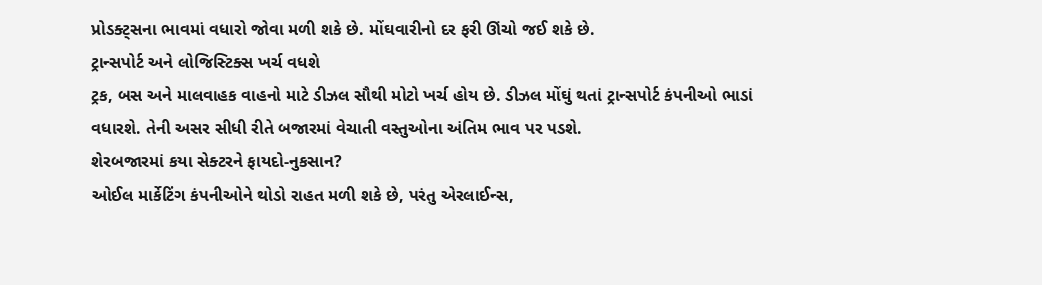પ્રોડક્ટ્સના ભાવમાં વધારો જોવા મળી શકે છે. મોંઘવારીનો દર ફરી ઊંચો જઈ શકે છે.
ટ્રાન્સપોર્ટ અને લોજિસ્ટિક્સ ખર્ચ વધશે
ટ્રક, બસ અને માલવાહક વાહનો માટે ડીઝલ સૌથી મોટો ખર્ચ હોય છે. ડીઝલ મોંઘું થતાં ટ્રાન્સપોર્ટ કંપનીઓ ભાડાં વધારશે. તેની અસર સીધી રીતે બજારમાં વેચાતી વસ્તુઓના અંતિમ ભાવ પર પડશે.
શેરબજારમાં કયા સેક્ટરને ફાયદો-નુકસાન?
ઓઈલ માર્કેટિંગ કંપનીઓને થોડો રાહત મળી શકે છે, પરંતુ એરલાઈન્સ,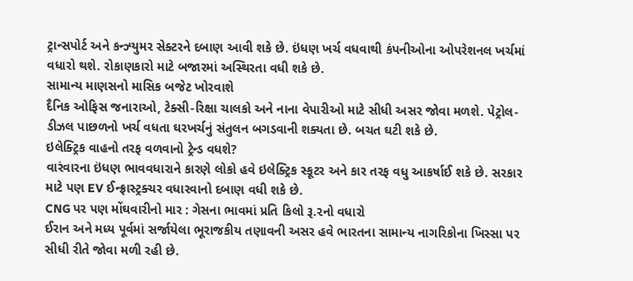ટ્રાન્સપોર્ટ અને કન્ઝ્યુમર સેક્ટરને દબાણ આવી શકે છે. ઇંધણ ખર્ચ વધવાથી કંપનીઓના ઓપરેશનલ ખર્ચમાં વધારો થશે. રોકાણકારો માટે બજારમાં અસ્થિરતા વધી શકે છે.
સામાન્ય માણસનો માસિક બજેટ ખોરવાશે
દૈનિક ઓફિસ જનારાઓ, ટેક્સી-રિક્ષા ચાલકો અને નાના વેપારીઓ માટે સીધી અસર જોવા મળશે. પેટ્રોલ-ડીઝલ પાછળનો ખર્ચ વધતા ઘરખર્ચનું સંતુલન બગડવાની શક્યતા છે. બચત ઘટી શકે છે.
ઇલેક્ટ્રિક વાહનો તરફ વળવાનો ટ્રેન્ડ વધશે?
વારંવારના ઇંધણ ભાવવધારાને કારણે લોકો હવે ઇલેક્ટ્રિક સ્કૂટર અને કાર તરફ વધુ આકર્ષાઈ શકે છે. સરકાર માટે પણ EV ઈન્ફ્રાસ્ટ્રક્ચર વધારવાનો દબાણ વધી શકે છે.
CNG પર પણ મોંઘવારીનો માર : ગેસના ભાવમાં પ્રતિ કિલો રૂ.૨નો વધારો
ઈરાન અને મધ્ય પૂર્વમાં સર્જાયેલા ભૂરાજકીય તણાવની અસર હવે ભારતના સામાન્ય નાગરિકોના ખિસ્સા પર સીધી રીતે જોવા મળી રહી છે.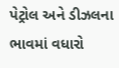પેટ્રોલ અને ડીઝલના ભાવમાં વધારો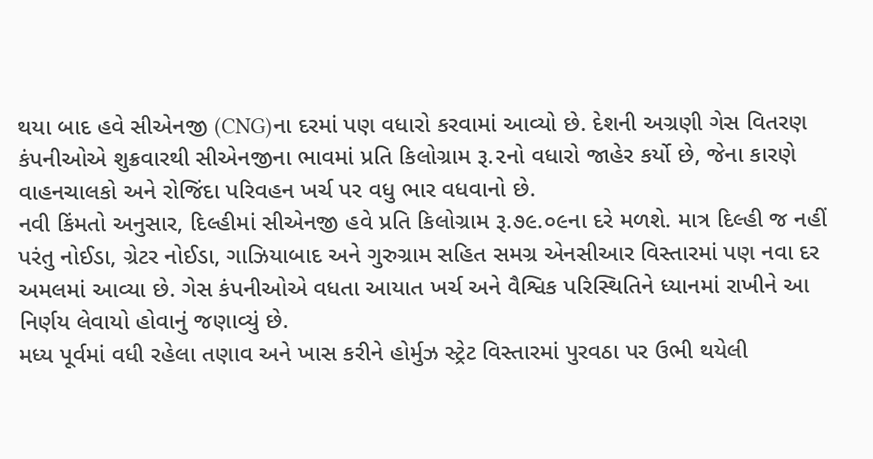થયા બાદ હવે સીએનજી (CNG)ના દરમાં પણ વધારો કરવામાં આવ્યો છે. દેશની અગ્રણી ગેસ વિતરણ કંપનીઓએ શુક્રવારથી સીએનજીના ભાવમાં પ્રતિ કિલોગ્રામ રૂ.૨નો વધારો જાહેર કર્યો છે, જેના કારણે વાહનચાલકો અને રોજિંદા પરિવહન ખર્ચ પર વધુ ભાર વધવાનો છે.
નવી કિંમતો અનુસાર, દિલ્હીમાં સીએનજી હવે પ્રતિ કિલોગ્રામ રૂ.૭૯.૦૯ના દરે મળશે. માત્ર દિલ્હી જ નહીં પરંતુ નોઈડા, ગ્રેટર નોઈડા, ગાઝિયાબાદ અને ગુરુગ્રામ સહિત સમગ્ર એનસીઆર વિસ્તારમાં પણ નવા દર અમલમાં આવ્યા છે. ગેસ કંપનીઓએ વધતા આયાત ખર્ચ અને વૈશ્વિક પરિસ્થિતિને ધ્યાનમાં રાખીને આ નિર્ણય લેવાયો હોવાનું જણાવ્યું છે.
મધ્ય પૂર્વમાં વધી રહેલા તણાવ અને ખાસ કરીને હોર્મુઝ સ્ટ્રેટ વિસ્તારમાં પુરવઠા પર ઉભી થયેલી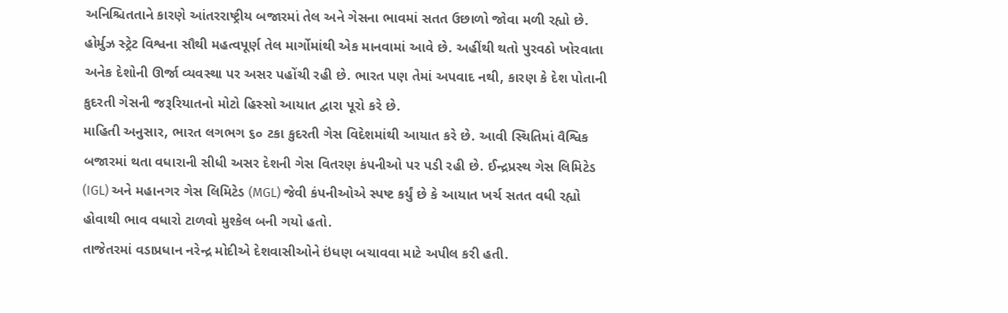અનિશ્ચિતતાને કારણે આંતરરાષ્ટ્રીય બજારમાં તેલ અને ગેસના ભાવમાં સતત ઉછાળો જોવા મળી રહ્યો છે. હોર્મુઝ સ્ટ્રેટ વિશ્વના સૌથી મહત્વપૂર્ણ તેલ માર્ગોમાંથી એક માનવામાં આવે છે. અહીંથી થતો પુરવઠો ખોરવાતા અનેક દેશોની ઊર્જા વ્યવસ્થા પર અસર પહોંચી રહી છે. ભારત પણ તેમાં અપવાદ નથી, કારણ કે દેશ પોતાની કુદરતી ગેસની જરૂરિયાતનો મોટો હિસ્સો આયાત દ્વારા પૂરો કરે છે.
માહિતી અનુસાર, ભારત લગભગ ૬૦ ટકા કુદરતી ગેસ વિદેશમાંથી આયાત કરે છે. આવી સ્થિતિમાં વૈશ્વિક બજારમાં થતા વધારાની સીધી અસર દેશની ગેસ વિતરણ કંપનીઓ પર પડી રહી છે. ઈન્દ્રપ્રસ્થ ગેસ લિમિટેડ (IGL) અને મહાનગર ગેસ લિમિટેડ (MGL) જેવી કંપનીઓએ સ્પષ્ટ કર્યું છે કે આયાત ખર્ચ સતત વધી રહ્યો હોવાથી ભાવ વધારો ટાળવો મુશ્કેલ બની ગયો હતો.
તાજેતરમાં વડાપ્રધાન નરેન્દ્ર મોદીએ દેશવાસીઓને ઇંધણ બચાવવા માટે અપીલ કરી હતી.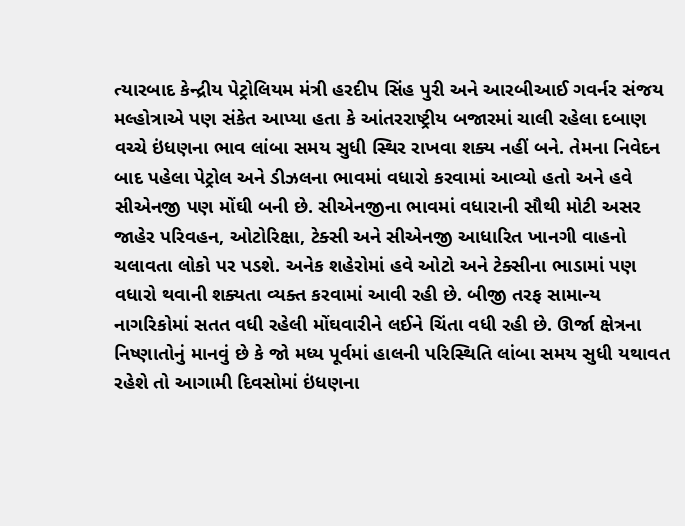ત્યારબાદ કેન્દ્રીય પેટ્રોલિયમ મંત્રી હરદીપ સિંહ પુરી અને આરબીઆઈ ગવર્નર સંજય મલ્હોત્રાએ પણ સંકેત આપ્યા હતા કે આંતરરાષ્ટ્રીય બજારમાં ચાલી રહેલા દબાણ વચ્ચે ઇંધણના ભાવ લાંબા સમય સુધી સ્થિર રાખવા શક્ય નહીં બને. તેમના નિવેદન બાદ પહેલા પેટ્રોલ અને ડીઝલના ભાવમાં વધારો કરવામાં આવ્યો હતો અને હવે સીએનજી પણ મોંઘી બની છે. સીએનજીના ભાવમાં વધારાની સૌથી મોટી અસર જાહેર પરિવહન, ઓટોરિક્ષા, ટેક્સી અને સીએનજી આધારિત ખાનગી વાહનો ચલાવતા લોકો પર પડશે. અનેક શહેરોમાં હવે ઓટો અને ટેક્સીના ભાડામાં પણ વધારો થવાની શક્યતા વ્યક્ત કરવામાં આવી રહી છે. બીજી તરફ સામાન્ય નાગરિકોમાં સતત વધી રહેલી મોંઘવારીને લઈને ચિંતા વધી રહી છે. ઊર્જા ક્ષેત્રના નિષ્ણાતોનું માનવું છે કે જો મધ્ય પૂર્વમાં હાલની પરિસ્થિતિ લાંબા સમય સુધી યથાવત રહેશે તો આગામી દિવસોમાં ઇંધણના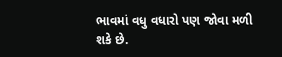ભાવમાં વધુ વધારો પણ જોવા મળી શકે છે.